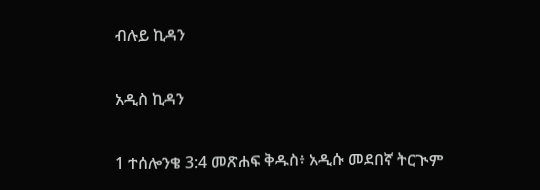ብሉይ ኪዳን

አዲስ ኪዳን

1 ተሰሎንቄ 3:4 መጽሐፍ ቅዱስ፥ አዲሱ መደበኛ ትርጒም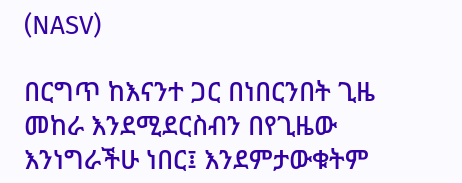(NASV)

በርግጥ ከእናንተ ጋር በነበርንበት ጊዜ መከራ እንደሚደርስብን በየጊዜው እንነግራችሁ ነበር፤ እንደምታውቁትም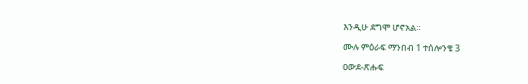እንዲሁ ደግሞ ሆኖአል።

ሙሉ ምዕራፍ ማንበብ 1 ተሰሎንቄ 3

ዐውደ-ጽሑፍ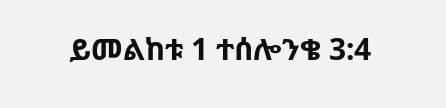ይመልከቱ 1 ተሰሎንቄ 3:4